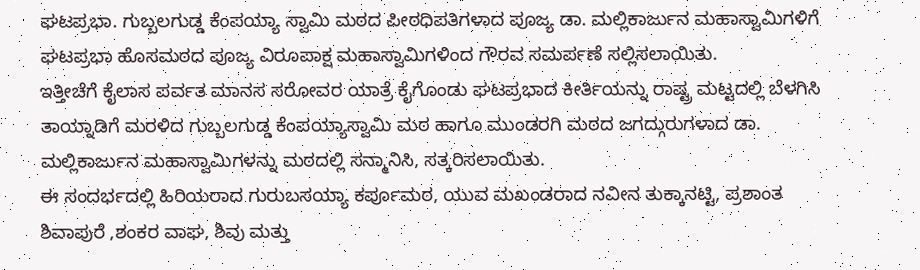ಘಟಪ್ರಭಾ. ಗುಬ್ಬಲಗುಡ್ಡ ಕೆಂಪಯ್ಯಾ ಸ್ವಾಮಿ ಮಠದ ಪೀಠಧಿಪತಿಗಳಾದ ಪೂಜ್ಯ ಡಾ. ಮಲ್ಲಿಕಾರ್ಜುನ ಮಹಾಸ್ವಾಮಿಗಳಿಗೆ ಘಟಪ್ರಭಾ ಹೊಸಮಠದ ಪೂಜ್ಯ ವಿರೂಪಾಕ್ಷ ಮಹಾಸ್ವಾಮಿಗಳಿಂದ ಗೌರವ ಸಮರ್ಪಣೆ ಸಲ್ಲಿಸಲಾಯಿತು.
ಇತ್ತೀಚೆಗೆ ಕೈಲಾಸ ಪರ್ವತ ಮಾನಸ ಸರೋವರ ಯಾತ್ರೆ ಕೈಗೊಂಡು ಘಟಪ್ರಭಾದ ಕೀರ್ತಿಯನ್ನು ರಾಷ್ಟ್ರ ಮಟ್ಟದಲ್ಲಿ ಬೆಳಗಿಸಿ ತಾಯ್ನಾಡಿಗೆ ಮರಳಿದ ಗುಬ್ಬಲಗುಡ್ಡ ಕೆಂಪಯ್ಯಾಸ್ವಾಮಿ ಮಠ ಹಾಗೂ ಮುಂಡರಗಿ ಮಠದ ಜಗದ್ಗುರುಗಳಾದ ಡಾ. ಮಲ್ಲಿಕಾರ್ಜುನ ಮಹಾಸ್ವಾಮಿಗಳನ್ನು ಮಠದಲ್ಲಿ ಸನ್ಮಾನಿಸಿ, ಸತ್ಕರಿಸಲಾಯಿತು.
ಈ ಸಂದರ್ಭದಲ್ಲಿ ಹಿರಿಯರಾದ ಗುರುಬಸಯ್ಯಾ ಕರ್ಪೂಮಠ, ಯುವ ಮಖಂಡರಾದ ನವೀನ ತುಕ್ಕಾನಟ್ಟಿ, ಪ್ರಶಾಂತ ಶಿವಾಪುರೆ ,ಶಂಕರ ವಾಘ, ಶಿವು ಮತ್ತು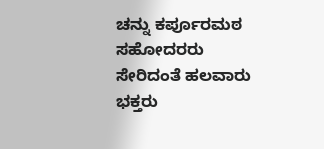ಚನ್ನು ಕರ್ಪೂರಮಠ ಸಹೋದರರು
ಸೇರಿದಂತೆ ಹಲವಾರು ಭಕ್ತರು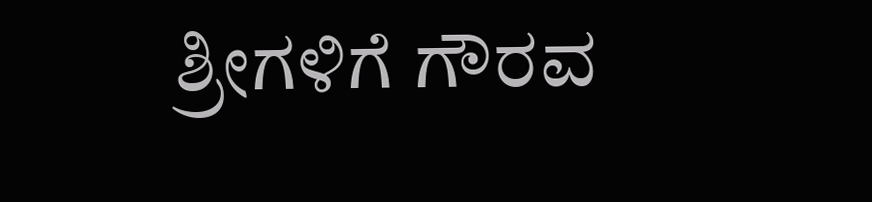ಶ್ರೀಗಳಿಗೆ ಗೌರವ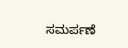ಸಮರ್ಪಣೆ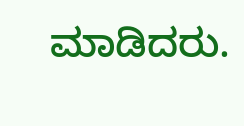ಮಾಡಿದರು.